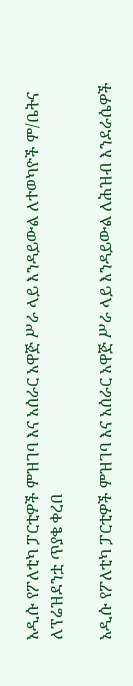አዲሱ የፖለቲካ ፓርቲዎች ምዝገባ እና አሰራር አዋጅ ሥራ ላይ እንዳይውል ለተወካዮች ም/ቤትና ለፕሬዝደንቷ ጥያቄ ቀረበ

አዲሱ የፖለቲካ ፓርቲዎች ምዝገባ እና አሰራር አዋጅ ሥራ ላይ እንዳይውል ለሕዝብ እንደራሴዎች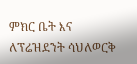ምክር ቤት እና ለፕሬዝደንት ሳህለወርቅ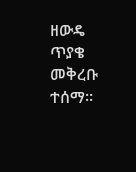ዘውዴ ጥያቄ መቅረቡ ተሰማ፡፡